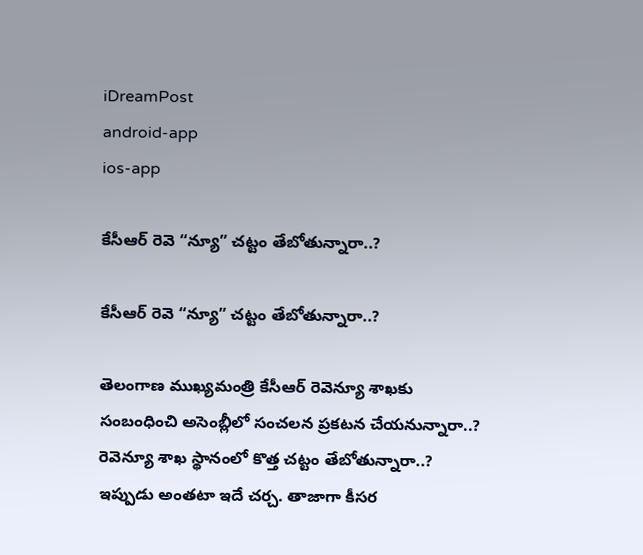iDreamPost
android-app
ios-app

కేసీఆర్ రెవె “న్యూ” చ‌ట్టం తేబోతున్నారా..?

కేసీఆర్ రెవె “న్యూ” చ‌ట్టం తేబోతున్నారా..?

తెలంగాణ ముఖ్య‌మంత్రి కేసీఆర్ రెవెన్యూ శాఖ‌కు సంబంధించి అసెంబ్లీలో సంచ‌ల‌న ప్ర‌క‌ట‌న చేయ‌నున్నారా..? రెవెన్యూ శాఖ స్థానంలో కొత్త చట్టం తేబోతున్నారా..? ఇప్పుడు అంత‌టా ఇదే చ‌ర్చ‌. తాజాగా కీసర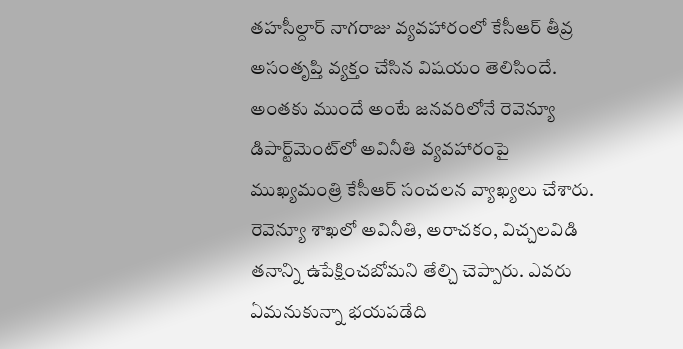తహసీల్దార్ నాగ‌రాజు వ్యవహారంలో కేసీఆర్ తీవ్ర అసంతృప్తి వ్య‌క్తం చేసిన విష‌యం తెలిసిందే. అంత‌కు ముందే అంటే జ‌న‌వ‌రిలోనే రెవెన్యూ డిపార్ట్‌మెంట్‌లో అవినీతి వ్యవహారంపై ముఖ్యమంత్రి కేసీఆర్ సంచలన వ్యాఖ్యలు చేశారు. రెవెన్యూ శాఖలో అవినీతి, అరాచకం, విచ్చలవిడి తనాన్ని ఉపేక్షించబోమని తేల్చి చెప్పారు. ఎవరు ఏమనుకున్నా భయపడేది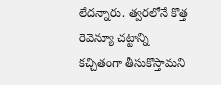లేదన్నారు. త్వరలోనే కొత్త రెవెన్యూ చట్టాన్ని కచ్చితంగా తీసుకొస్తామని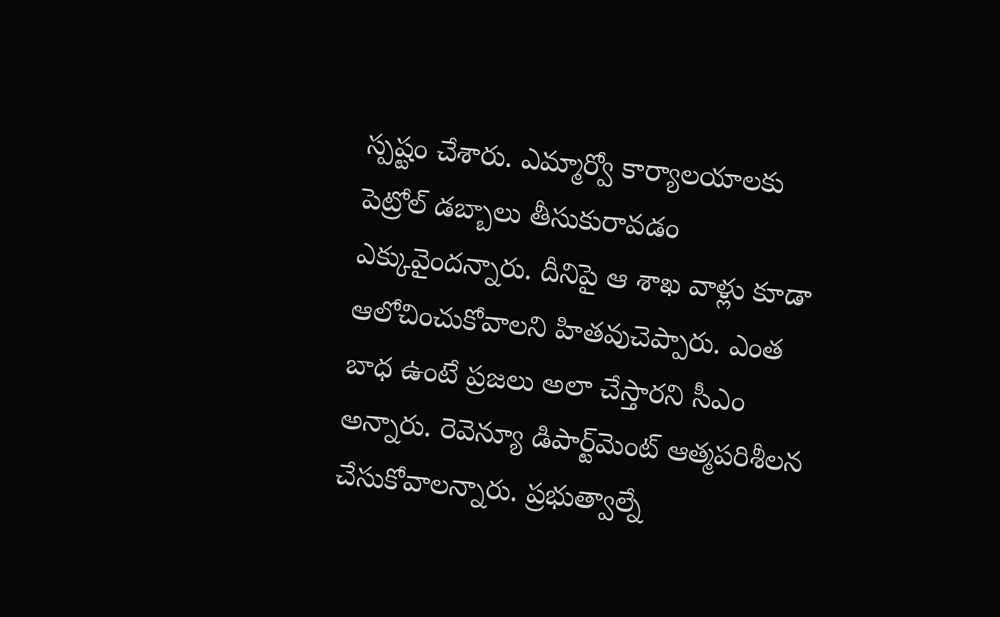స్పష్టం చేశారు. ఎమ్మార్వో కార్యాలయాలకు పెట్రోల్ డబ్బాలు తీసుకురావడం ఎక్కువైందన్నారు. దీనిపై ఆ శాఖ వాళ్లు కూడా ఆలోచించుకోవాలని హితవుచెప్పారు. ఎంత బాధ ఉంటే ప్రజలు అలా చేస్తారని సీఎం అన్నారు. రెవెన్యూ డిపార్ట్‌మెంట్ ఆత్మపరిశీలన చేసుకోవాలన్నారు. ప్రభుత్వాల్నే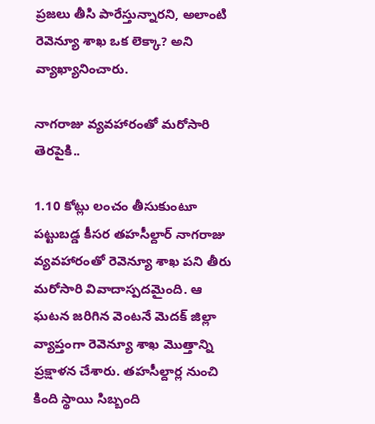ప్రజలు తీసి పారేస్తున్నారని, అలాంటి రెవెన్యూ శాఖ ఒక లెక్కా? అని వ్యాఖ్యానించారు.

నాగ‌రాజు వ్య‌వ‌హారంతో మ‌రోసారి తెర‌పైకి..

1.10 కోట్లు లంచం తీసుకుంటూ ప‌ట్టుబ‌డ్డ కీసర తహసీల్దార్ నాగ‌రాజు వ్య‌వ‌హారంతో రెవెన్యూ శాఖ ప‌ని తీరు మ‌రోసారి వివాదాస్ప‌ద‌మైంది. ఆ ఘ‌ట‌న జ‌రిగిన వెంట‌నే మెద‌క్ జిల్లా వ్యాప్తంగా రెవెన్యూ శాఖ మొత్తాన్ని ప్రక్షాళ‌న చేశారు. త‌హ‌సీల్దార్ల నుంచి కింది స్థాయి సిబ్బంది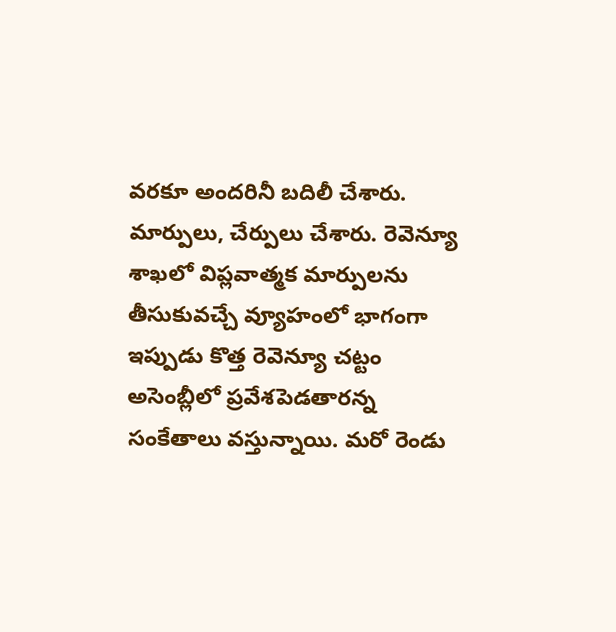వ‌ర‌కూ అంద‌రినీ బ‌దిలీ చేశారు. మార్పులు, చేర్పులు చేశారు. రెవెన్యూ శాఖలో విప్లవాత్మక మార్పులను తీసుకువచ్చే వ్యూహంలో భాగంగా ఇప్పుడు కొత్త రెవెన్యూ చట్టం అసెంబ్లీలో ప్రవేశపెడతారన్న సంకేతాలు వస్తున్నాయి. మ‌రో రెండు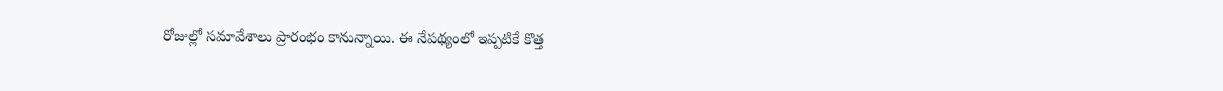రోజుల్లో స‌మావేశాలు ప్రారంభం కానున్నాయి. ఈ నేప‌థ్యంలో ఇప్పటికే కొత్త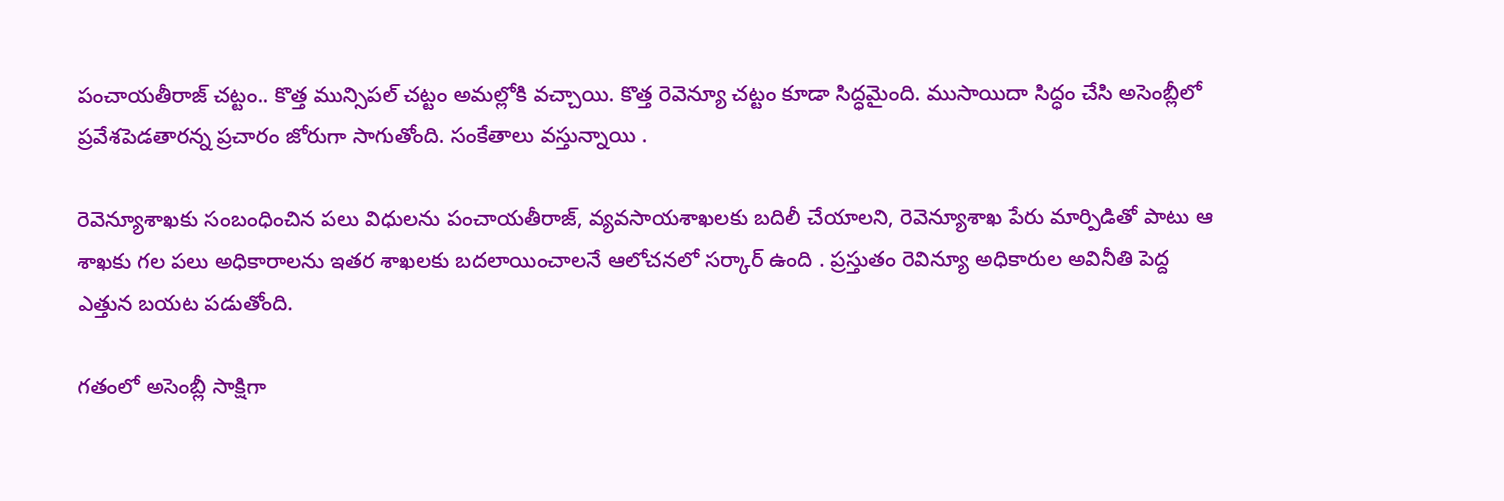పంచాయతీరాజ్ చట్టం.. కొత్త మున్సిపల్ చట్టం అమల్లోకి వచ్చాయి. కొత్త రెవెన్యూ చట్టం కూడా సిద్ధమైంది. ముసాయిదా సిద్ధం చేసి అసెంబ్లీలో ప్రవేశపెడతారన్న ప్ర‌చారం జోరుగా సాగుతోంది. సంకేతాలు వస్తున్నాయి .

రెవెన్యూశాఖకు సంబంధించిన పలు విధులను పంచాయతీరాజ్‌, వ్యవసాయశాఖలకు బదిలీ చేయాలని, రెవెన్యూశాఖ పేరు మార్పిడితో పాటు ఆ శాఖకు గల పలు అధికారాలను ఇతర శాఖలకు బదలాయించాలనే ఆలోచనలో సర్కార్ ఉంది . ప్రస్తుతం రెవిన్యూ అధికారుల అవినీతి పెద్ద ఎత్తున బయట పడుతోంది.

గ‌తంలో అసెంబ్లీ సాక్షిగా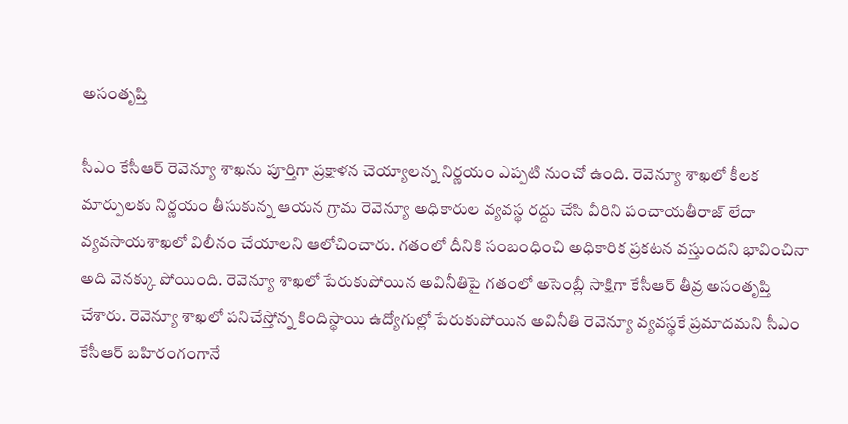అసంతృప్తి

సీఎం కేసీఆర్ రెవెన్యూ శాఖను పూర్తిగా ప్రక్షాళన చెయ్యాలన్న నిర్ణయం ఎప్ప‌టి నుంచో ఉంది. రెవెన్యూ శాఖలో కీలక మార్పులకు నిర్ణయం తీసుకున్న ఆయన గ్రామ రెవెన్యూ అధికారుల వ్యవస్థ రద్దు చేసి వీరిని పంచాయతీరాజ్‌ లేదా వ్యవసాయశాఖలో విలీనం చేయాలని ఆలోచించారు. గతంలో దీనికి సంబంధించి అధికారిక ప్రకటన వస్తుందని భావించినా అది వెనక్కు పోయింది. రెవెన్యూ శాఖలో పేరుకుపోయిన అవినీతిపై గతంలో అసెంబ్లీ సాక్షిగా కేసీఆర్ తీవ్ర అసంతృప్తి చేశారు. రెవెన్యూ శాఖలో పనిచేస్తోన్న కిందిస్థాయి ఉద్యోగుల్లో పేరుకుపోయిన అవినీతి రెవెన్యూ వ్యవస్థకే ప్రమాదమని సీఎం కేసీఆర్‌ బహిరంగంగానే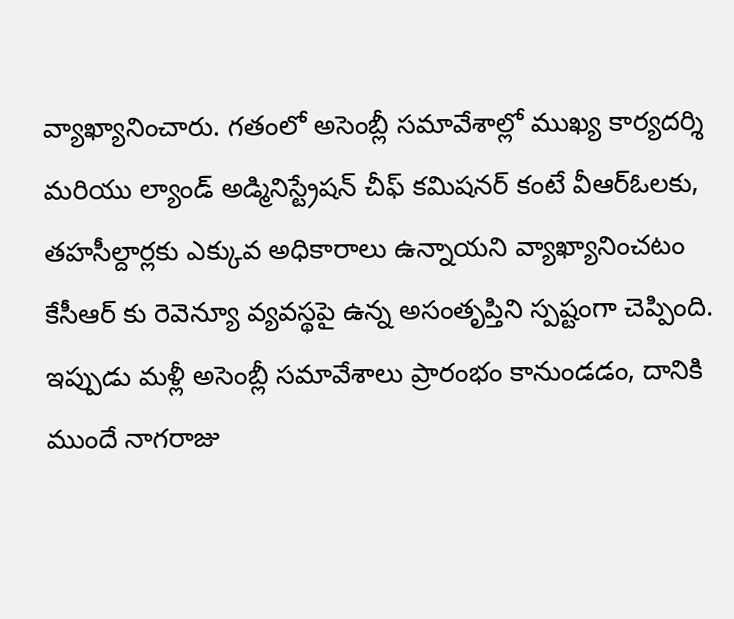వ్యాఖ్యానించారు. గతంలో అసెంబ్లీ సమావేశాల్లో ముఖ్య కార్యదర్శి మరియు ల్యాండ్ అడ్మినిస్ట్రేషన్ చీఫ్ కమిషనర్ కంటే వీఆర్ఓలకు, త‌హ‌సీల్దార్ల‌కు ఎక్కువ అధికారాలు ఉన్నాయని వ్యాఖ్యానించటం కేసీఆర్ కు రెవెన్యూ వ్యవస్థపై ఉన్న అసంతృప్తిని స్పష్టంగా చెప్పింది. ఇప్పుడు మ‌ళ్లీ అసెంబ్లీ స‌మావేశాలు ప్రారంభం కానుండ‌డం, దానికి ముందే నాగ‌రాజు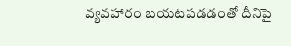వ్య‌వ‌హారం బ‌య‌ట‌ప‌డ‌డంతో దీనిపై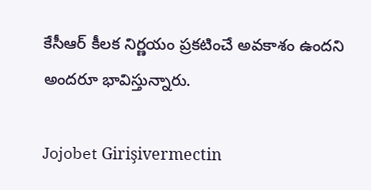కేసీఆర్ కీల‌క నిర్ణ‌యం ప్ర‌క‌టించే అవ‌కాశం ఉంద‌ని అంద‌రూ భావిస్తున్నారు.

Jojobet Girişivermectin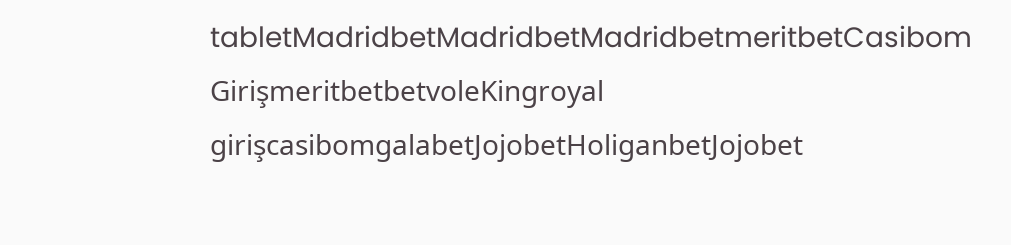tabletMadridbetMadridbetMadridbetmeritbetCasibom GirişmeritbetbetvoleKingroyal girişcasibomgalabetJojobetHoliganbetJojobet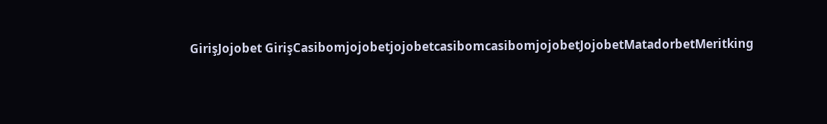GirişJojobet GirişCasibomjojobetjojobetcasibomcasibomjojobetJojobetMatadorbetMeritking